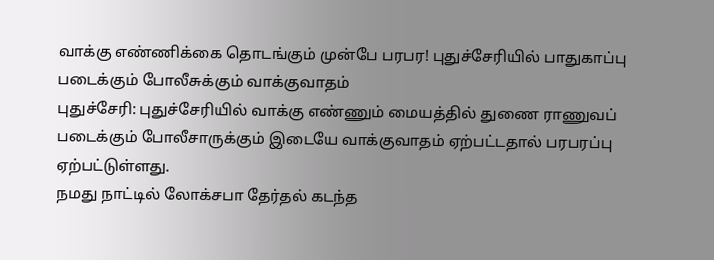வாக்கு எண்ணிக்கை தொடங்கும் முன்பே பரபர! புதுச்சேரியில் பாதுகாப்பு படைக்கும் போலீசுக்கும் வாக்குவாதம்
புதுச்சேரி: புதுச்சேரியில் வாக்கு எண்ணும் மையத்தில் துணை ராணுவப் படைக்கும் போலீசாருக்கும் இடையே வாக்குவாதம் ஏற்பட்டதால் பரபரப்பு ஏற்பட்டுள்ளது.
நமது நாட்டில் லோக்சபா தேர்தல் கடந்த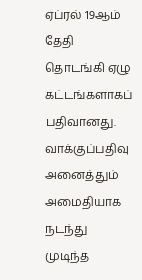ஏப்ரல் 19ஆம் தேதி தொடங்கி ஏழு கட்டங்களாகப் பதிவானது. வாக்குப்பதிவு அனைத்தும் அமைதியாக நடந்து முடிந்த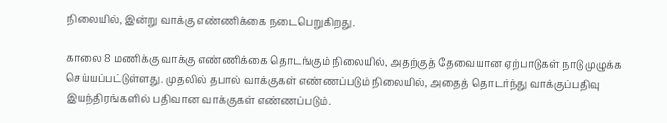நிலையில், இன்று வாக்கு எண்ணிக்கை நடைபெறுகிறது.

காலை 8 மணிக்கு வாக்கு எண்ணிக்கை தொடங்கும் நிலையில், அதற்குத் தேவையான ஏற்பாடுகள் நாடு முழுக்க செய்யப்பட்டுள்ளது. முதலில் தபால் வாக்குகள் எண்ணப்படும் நிலையில், அதைத் தொடர்ந்து வாக்குப்பதிவு இயந்திரங்களில் பதிவான வாக்குகள் எண்ணப்படும்.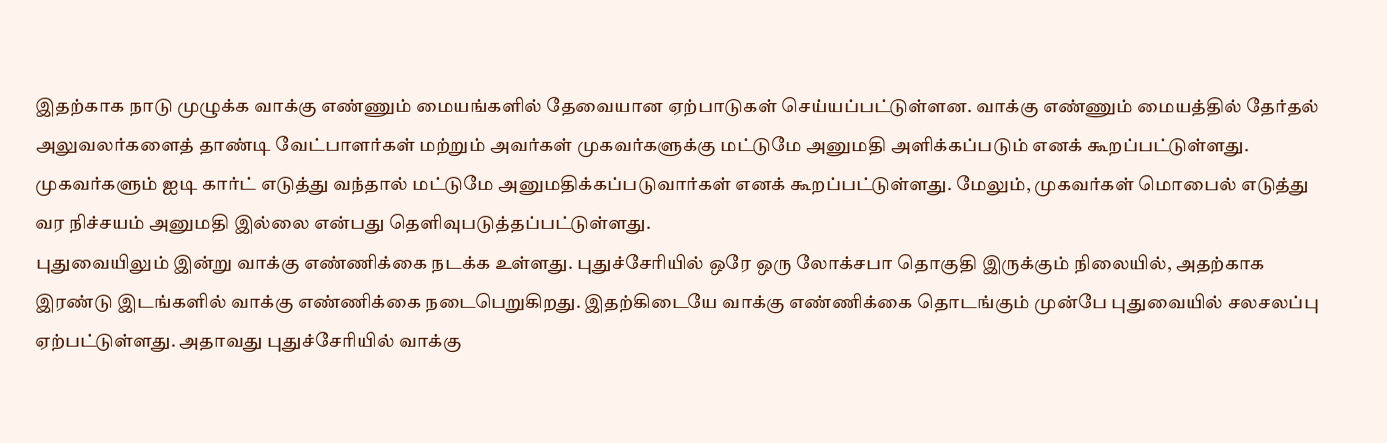இதற்காக நாடு முழுக்க வாக்கு எண்ணும் மையங்களில் தேவையான ஏற்பாடுகள் செய்யப்பட்டுள்ளன. வாக்கு எண்ணும் மையத்தில் தேர்தல் அலுவலர்களைத் தாண்டி வேட்பாளர்கள் மற்றும் அவர்கள் முகவர்களுக்கு மட்டுமே அனுமதி அளிக்கப்படும் எனக் கூறப்பட்டுள்ளது. முகவர்களும் ஐடி கார்ட் எடுத்து வந்தால் மட்டுமே அனுமதிக்கப்படுவார்கள் எனக் கூறப்பட்டுள்ளது. மேலும், முகவர்கள் மொபைல் எடுத்து வர நிச்சயம் அனுமதி இல்லை என்பது தெளிவுபடுத்தப்பட்டுள்ளது.
புதுவையிலும் இன்று வாக்கு எண்ணிக்கை நடக்க உள்ளது. புதுச்சேரியில் ஒரே ஒரு லோக்சபா தொகுதி இருக்கும் நிலையில், அதற்காக இரண்டு இடங்களில் வாக்கு எண்ணிக்கை நடைபெறுகிறது. இதற்கிடையே வாக்கு எண்ணிக்கை தொடங்கும் முன்பே புதுவையில் சலசலப்பு ஏற்பட்டுள்ளது. அதாவது புதுச்சேரியில் வாக்கு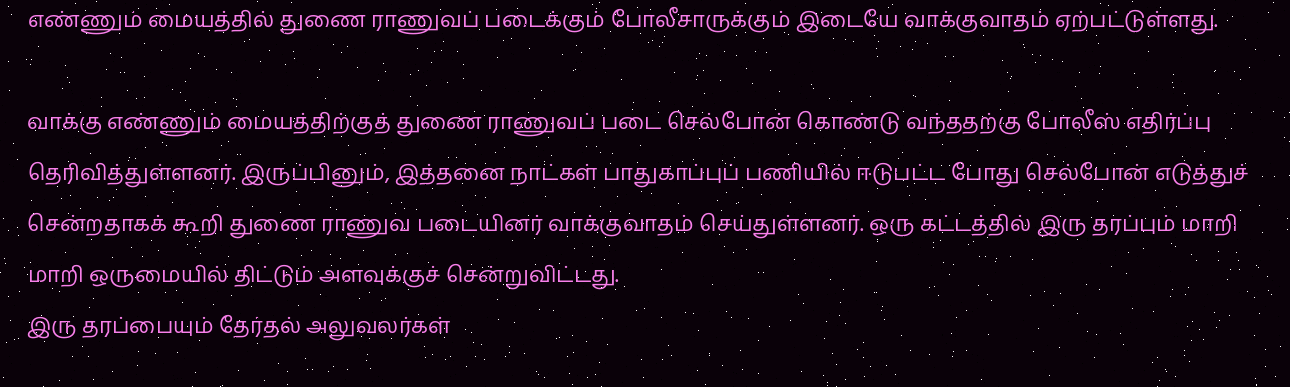எண்ணும் மையத்தில் துணை ராணுவப் படைக்கும் போலீசாருக்கும் இடையே வாக்குவாதம் ஏற்பட்டுள்ளது.

வாக்கு எண்ணும் மையத்திற்குத் துணை ராணுவப் படை செல்போன் கொண்டு வந்ததற்கு போலீஸ் எதிர்ப்பு தெரிவித்துள்ளனர். இருப்பினும், இத்தனை நாட்கள் பாதுகாப்புப் பணியில் ஈடுபட்ட போது செல்போன் எடுத்துச் சென்றதாகக் கூறி துணை ராணுவ படையினர் வாக்குவாதம் செய்துள்ளனர். ஒரு கட்டத்தில் இரு தரப்பும் மாறி மாறி ஒருமையில் திட்டும் அளவுக்குச் சென்றுவிட்டது.
இரு தரப்பையும் தேர்தல் அலுவலர்கள்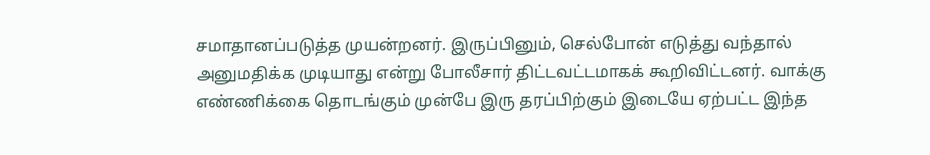சமாதானப்படுத்த முயன்றனர். இருப்பினும், செல்போன் எடுத்து வந்தால் அனுமதிக்க முடியாது என்று போலீசார் திட்டவட்டமாகக் கூறிவிட்டனர். வாக்கு எண்ணிக்கை தொடங்கும் முன்பே இரு தரப்பிற்கும் இடையே ஏற்பட்ட இந்த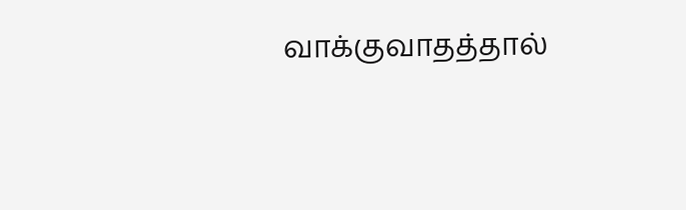வாக்குவாதத்தால்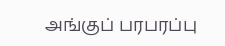அங்குப் பரபரப்பு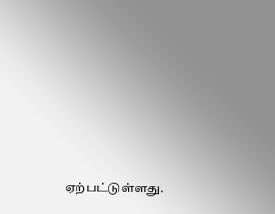ஏற்பட்டுள்ளது.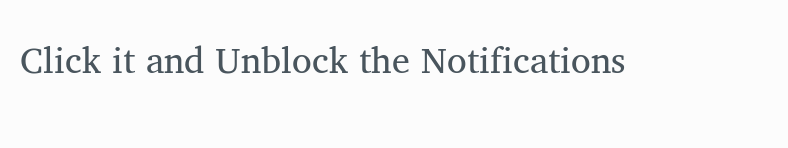Click it and Unblock the Notifications